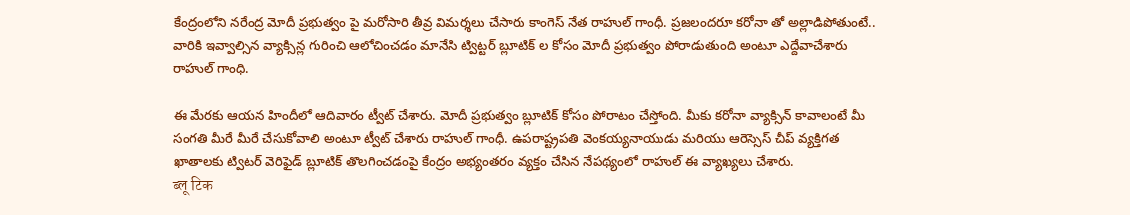కేంద్రంలోని నరేంద్ర మోదీ ప్రభుత్వం పై మరోసారి తీవ్ర విమర్శలు చేసారు కాంగెస్ నేత రాహుల్ గాంధీ. ప్రజలందరూ కరోనా తో అల్లాడిపోతుంటే.. వారికి ఇవ్వాల్సిన వ్యాక్సిన్ల గురించి ఆలోచించడం మానేసి ట్విట్టర్ బ్లూటిక్ ల కోసం మోదీ ప్రభుత్వం పోరాడుతుంది అంటూ ఎద్దేవాచేశారు రాహుల్ గాంధి.

ఈ మేరకు ఆయన హిందీలో ఆదివారం ట్వీట్ చేశారు. మోదీ ప్రభుత్వం బ్లూటిక్ కోసం పోరాటం చేస్తోంది. మీకు కరోనా వ్యాక్సిన్ కావాలంటే మీ సంగతి మీరే మీరే చేసుకోవాలి అంటూ ట్వీట్ చేశారు రాహుల్ గాంధీ. ఉపరాష్ట్రపతి వెంకయ్యనాయుడు మరియు ఆరెస్సెస్ చీప్ వ్యక్తిగత ఖాతాలకు ట్విటర్ వెరిఫైడ్ బ్లూటిక్ తొలగించడంపై కేంద్రం అభ్యంతరం వ్యక్తం చేసిన నేపథ్యంలో రాహుల్ ఈ వ్యాఖ్యలు చేశారు.
ब्लू टिक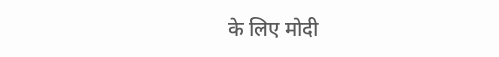के लिए मोदी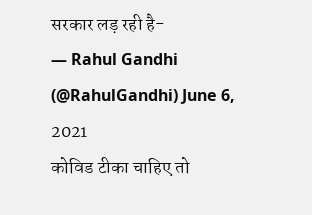सरकार लड़ रही है-
— Rahul Gandhi (@RahulGandhi) June 6, 2021
कोविड टीका चाहिए तो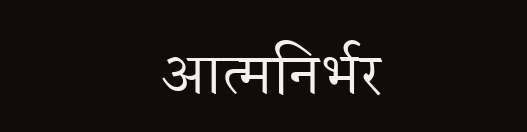आत्मनिर्भर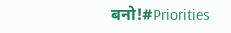बनो!#Priorities